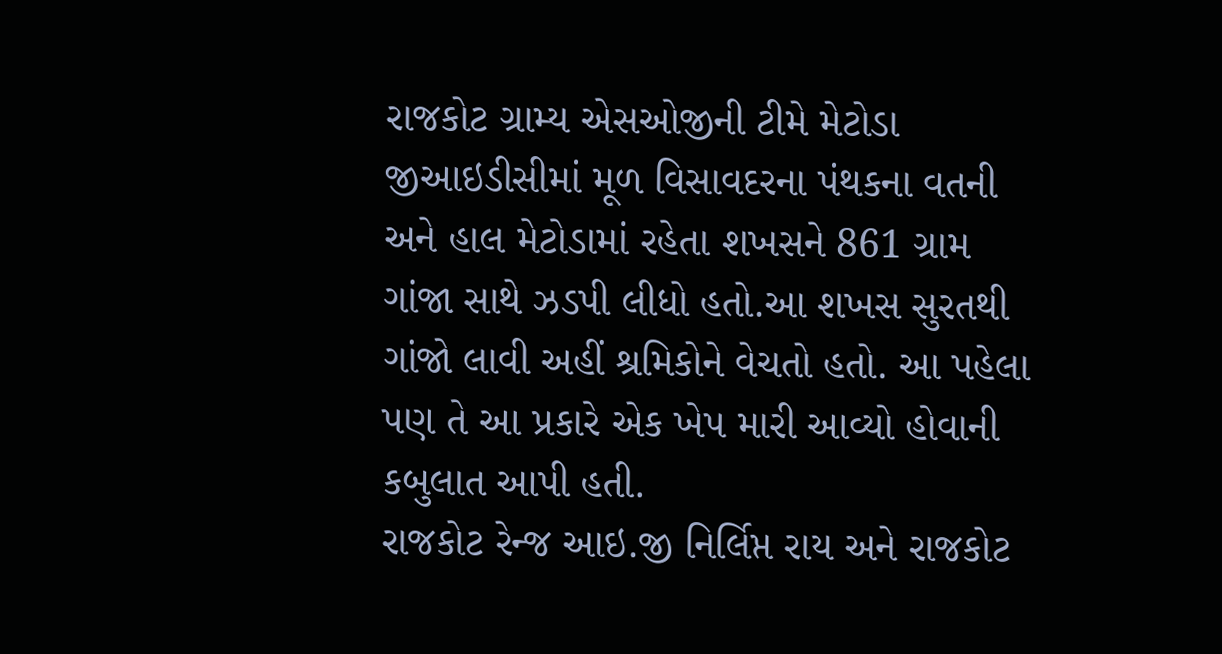રાજકોટ ગ્રામ્ય એસઓજીની ટીમે મેટોડા જીઆઇડીસીમાં મૂળ વિસાવદરના પંથકના વતની અને હાલ મેટોડામાં રહેતા શખસને 861 ગ્રામ ગાંજા સાથે ઝડપી લીધો હતો.આ શખસ સુરતથી ગાંજો લાવી અહીં શ્રમિકોને વેચતો હતો. આ પહેલા પણ તે આ પ્રકારે એક ખેપ મારી આવ્યો હોવાની કબુલાત આપી હતી.
રાજકોટ રેન્જ આઇ.જી નિર્લિપ્ત રાય અને રાજકોટ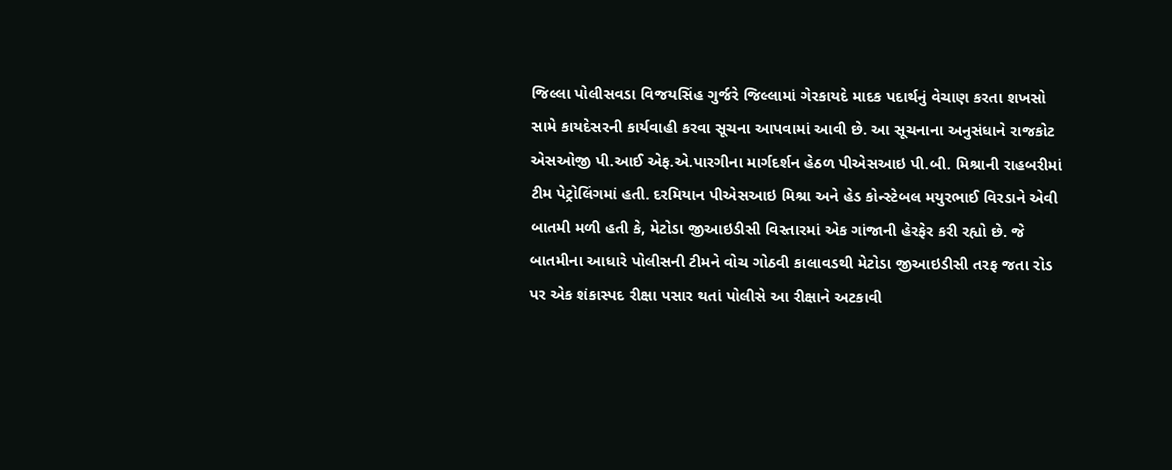જિલ્લા પોલીસવડા વિજયસિંહ ગુર્જરે જિલ્લામાં ગેરકાયદે માદક પદાર્થનું વેચાણ કરતા શખસો સામે કાયદેસરની કાર્યવાહી કરવા સૂચના આપવામાં આવી છે. આ સૂચનાના અનુસંધાને રાજકોટ એસઓજી પી.આઈ એફ.એ.પારગીના માર્ગદર્શન હેઠળ પીએસઆઇ પી.બી. મિશ્રાની રાહબરીમાં ટીમ પેટ્રોલિંગમાં હતી. દરમિયાન પીએસઆઇ મિશ્રા અને હેડ કોન્સ્ટેબલ મયુરભાઈ વિરડાને એવી બાતમી મળી હતી કે, મેટોડા જીઆઇડીસી વિસ્તારમાં એક ગાંજાની હેરફેર કરી રહ્યો છે. જે બાતમીના આધારે પોલીસની ટીમને વોચ ગોઠવી કાલાવડથી મેટોડા જીઆઇડીસી તરફ જતા રોડ પર એક શંકાસ્પદ રીક્ષા પસાર થતાં પોલીસે આ રીક્ષાને અટકાવી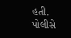હતી.
પોલીસે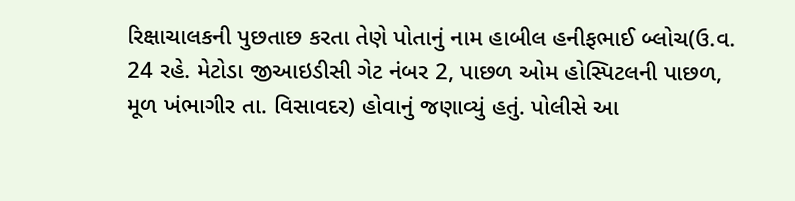રિક્ષાચાલકની પુછતાછ કરતા તેણે પોતાનું નામ હાબીલ હનીફભાઈ બ્લોચ(ઉ.વ. 24 રહે. મેટોડા જીઆઇડીસી ગેટ નંબર 2, પાછળ ઓમ હોસ્પિટલની પાછળ, મૂળ ખંભાગીર તા. વિસાવદર) હોવાનું જણાવ્યું હતું. પોલીસે આ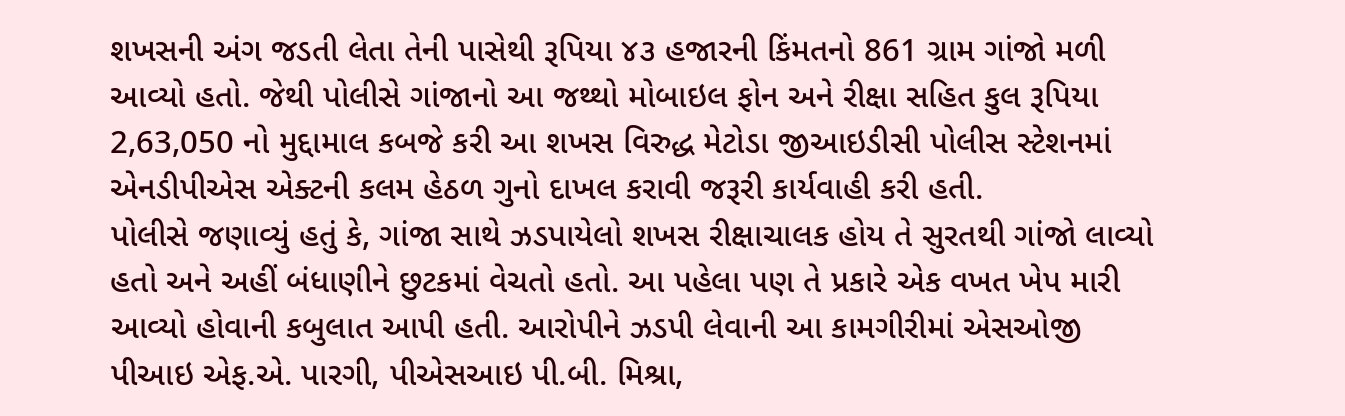શખસની અંગ જડતી લેતા તેની પાસેથી રૂપિયા ૪૩ હજારની કિંમતનો 861 ગ્રામ ગાંજો મળી આવ્યો હતો. જેથી પોલીસે ગાંજાનો આ જથ્થો મોબાઇલ ફોન અને રીક્ષા સહિત કુલ રૂપિયા 2,63,050 નો મુદ્દામાલ કબજે કરી આ શખસ વિરુદ્ધ મેટોડા જીઆઇડીસી પોલીસ સ્ટેશનમાં એનડીપીએસ એક્ટની કલમ હેઠળ ગુનો દાખલ કરાવી જરૂરી કાર્યવાહી કરી હતી.
પોલીસે જણાવ્યું હતું કે, ગાંજા સાથે ઝડપાયેલો શખસ રીક્ષાચાલક હોય તે સુરતથી ગાંજો લાવ્યો હતો અને અહીં બંધાણીને છુટકમાં વેચતો હતો. આ પહેલા પણ તે પ્રકારે એક વખત ખેપ મારી આવ્યો હોવાની કબુલાત આપી હતી. આરોપીને ઝડપી લેવાની આ કામગીરીમાં એસઓજી પીઆઇ એફ.એ. પારગી, પીએસઆઇ પી.બી. મિશ્રા,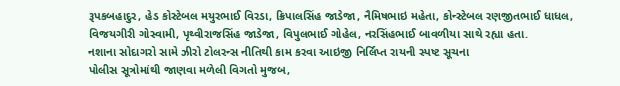રૂપકબહાદુર, હેડ કોસ્ટેબલ મયુરભાઈ વિરડા, ક્રિપાલસિંહ જાડેજા, નૈમિષભાઇ મહેતા, કોન્સ્ટેબલ રણજીતભાઈ ધાધલ, વિજયગીરી ગોસ્વામી, પૃથ્વીરાજસિંહ જાડેજા, વિપુલભાઈ ગોહેલ, નરસિંહભાઈ બાવળીયા સાથે રહ્યા હતા.
નશાના સોદાગરો સામે ઝીરો ટોલરન્સ નીતિથી કામ કરવા આઇજી નિર્લિપ્ત રાયની સ્પષ્ટ સૂચના
પોલીસ સૂત્રોમાંથી જાણવા મળેલી વિગતો મુજબ,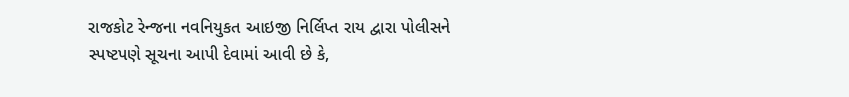રાજકોટ રેન્જના નવનિયુકત આઇજી નિર્લિપ્ત રાય દ્વારા પોલીસને સ્પષ્ટપણે સૂચના આપી દેવામાં આવી છે કે,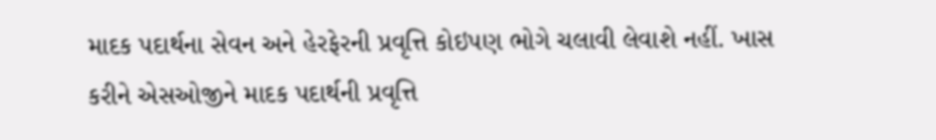માદક પદાર્થના સેવન અને હેરફેરની પ્રવૃત્તિ કોઇપણ ભોગે ચલાવી લેવાશે નહીં. ખાસ કરીને એસઓજીને માદક પદાર્થની પ્રવૃત્તિ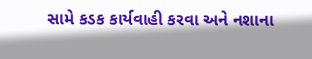સામે કડક કાર્યવાહી કરવા અને નશાના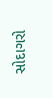સોદાગરો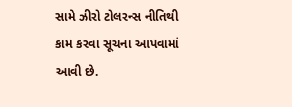સામે ઝીરો ટોલરન્સ નીતિથી કામ કરવા સૂચના આપવામાં આવી છે.